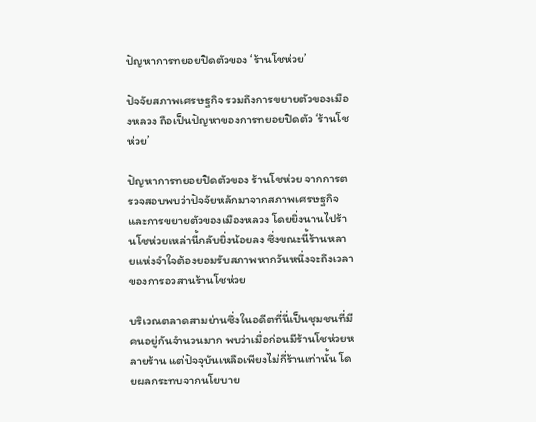ปัญหาการทยอยปิดตัวของ ‘ร้านโชห่วย’

ปัจจัยสภาพเศรษฐกิจ รวมถึงการขยายตัวของเมืองหลวง ถือเป็นปัญหาของการทยอยปิดตัว ‘ร้านโชห่วย’

ปัญหาการทยอยปิดตัวของ ร้านโชห่วย จากการตรวจสอบพบว่าปัจจัยหลักมาจากสภาพเศรษฐกิจและการขยายตัวของเมืองหลวง โดยยิ่งนานไปร้านโชห่วยเหล่านี้กลับยิ่งน้อยลง ซึ่งขณะนี้ร้านหลายแห่งจำใจต้องยอมรับสภาพหากวันหนึ่งจะถึงเวลาของการอวสานร้านโชห่วย

บริเวณตลาดสามย่านซึ่งในอดีตที่นี่เป็นชุมชนที่มีคนอยู่กันจำนวนมาก พบว่าเมื่อก่อนมีร้านโชห่วยหลายร้าน แต่ปัจจุบันเหลือเพียงไม่กี่ร้านเท่านั้น โดยผลกระทบจากนโยบาย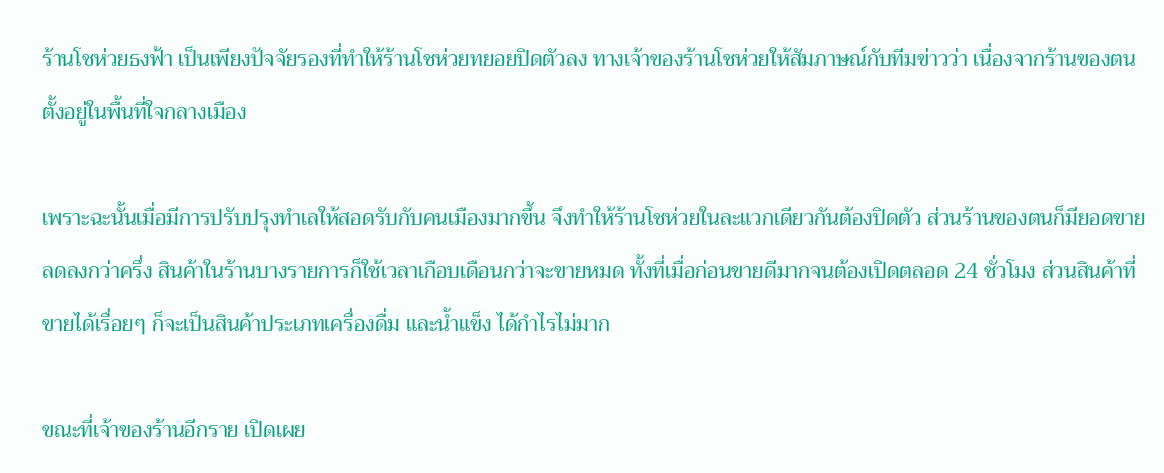ร้านโชห่วยธงฟ้า เป็นเพียงปัจจัยรองที่ทำให้ร้านโชห่วยทยอยปิดตัวลง ทางเจ้าของร้านโชห่วยให้สัมภาษณ์กับทีมข่าวว่า เนื่องจากร้านของตนตั้งอยู่ในพื้นที่ใจกลางเมือง

เพราะฉะนั้นเมื่อมีการปรับปรุงทำเลให้สอดรับกับคนเมืองมากขึ้น จึงทำให้ร้านโชห่วยในละแวกเดียวกันต้องปิดตัว ส่วนร้านของตนก็มียอดขายลดลงกว่าครึ่ง สินค้าในร้านบางรายการก็ใช้เวลาเกือบเดือนกว่าจะขายหมด ทั้งที่เมื่อก่อนขายดีมากจนต้องเปิดตลอด 24 ชั่วโมง ส่วนสินค้าที่ขายได้เรื่อยๆ ก็จะเป็นสินค้าประเภทเครื่องดื่ม และน้ำแข็ง ได้กำไรไม่มาก

ขณะที่เจ้าของร้านอีกราย เปิดเผย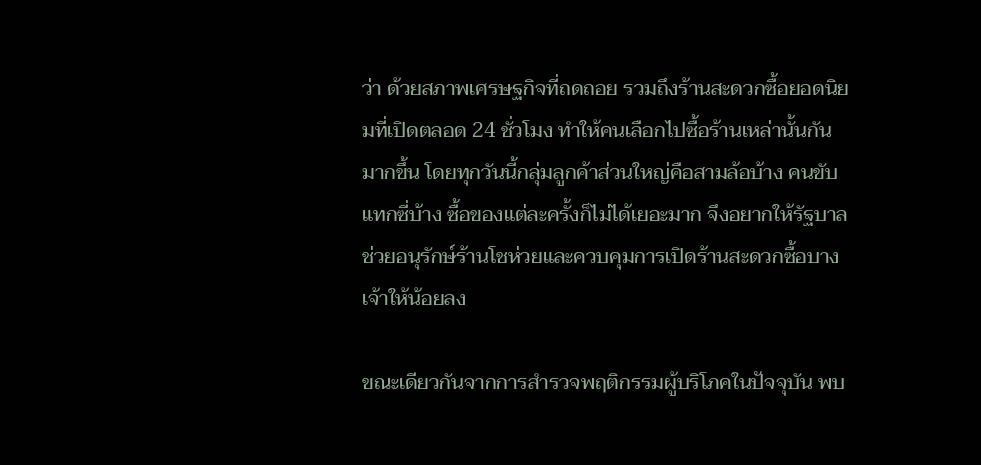ว่า ด้วยสภาพเศรษฐกิจที่ถดถอย รวมถึงร้านสะดวกซื้อยอดนิยมที่เปิดตลอด 24 ชั่วโมง ทำให้คนเลือกไปซื้อร้านเหล่านั้นกันมากขึ้น โดยทุกวันนี้กลุ่มลูกค้าส่วนใหญ่คือสามล้อบ้าง คนขับแทกซี่บ้าง ซื้อของแต่ละครั้งก็ไม่ได้เยอะมาก จึงอยากให้รัฐบาลช่วยอนุรักษ์ร้านโชห่วยและควบคุมการเปิดร้านสะดวกซื้อบางเจ้าให้น้อยลง

ขณะเดียวกันจากการสำรวจพฤติกรรมผู้บริโภคในปัจจุบัน พบ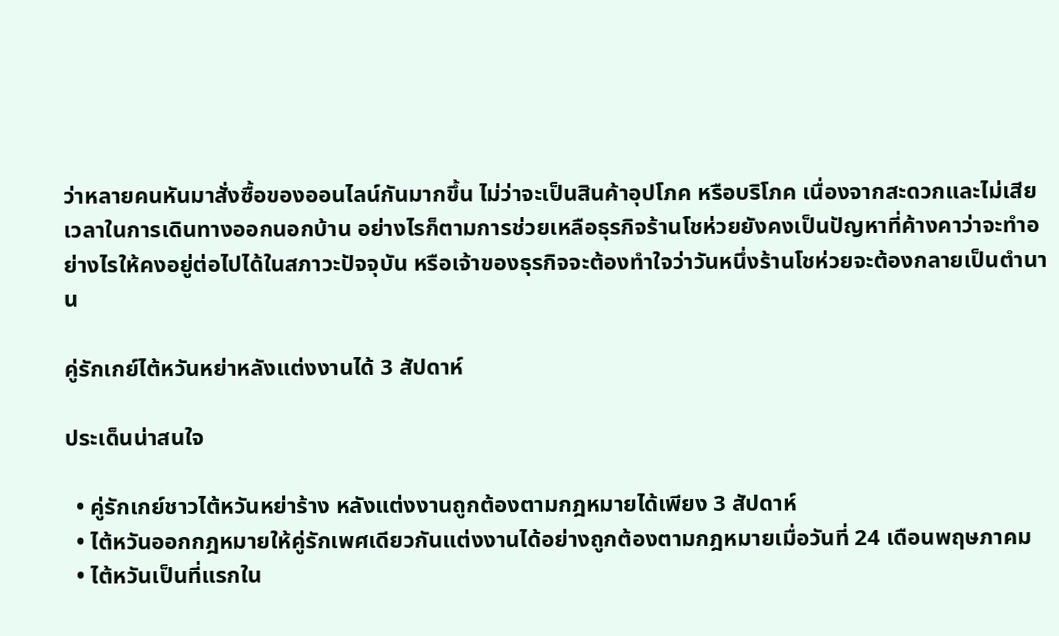ว่าหลายคนหันมาสั่งซื้อของออนไลน์กันมากขึ้น ไม่ว่าจะเป็นสินค้าอุปโภค หรือบริโภค เนื่องจากสะดวกและไม่เสียเวลาในการเดินทางออกนอกบ้าน อย่างไรก็ตามการช่วยเหลือธุรกิจร้านโชห่วยยังคงเป็นปัญหาที่ค้างคาว่าจะทำอย่างไรให้คงอยู่ต่อไปได้ในสภาวะปัจจุบัน หรือเจ้าของธุรกิจจะต้องทำใจว่าวันหนึ่งร้านโชห่วยจะต้องกลายเป็นตำนาน

คู่รักเกย์ไต้หวันหย่าหลังแต่งงานได้ 3 สัปดาห์

ประเด็นน่าสนใจ

  • คู่รักเกย์ชาวไต้หวันหย่าร้าง หลังแต่งงานถูกต้องตามกฎหมายได้เพียง 3 สัปดาห์
  • ไต้หวันออกกฎหมายให้คู่รักเพศเดียวกันแต่งงานได้อย่างถูกต้องตามกฎหมายเมื่อวันที่ 24 เดือนพฤษภาคม
  • ไต้หวันเป็นที่แรกใน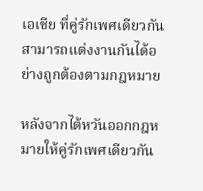เอเชีย ที่คู่รักเพศเดียวกันสามารถแต่งงานกันได้อย่างถูกต้องตามกฎหมาย

หลังจากไต้หวันออกกฎหมายให้คู่รักเพศเดียวกัน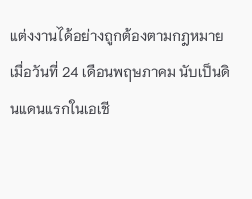แต่งงานได้อย่างถูกต้องตามกฎหมายเมื่อวันที่ 24 เดือนพฤษภาคม นับเป็นดินแดนแรกในเอเชี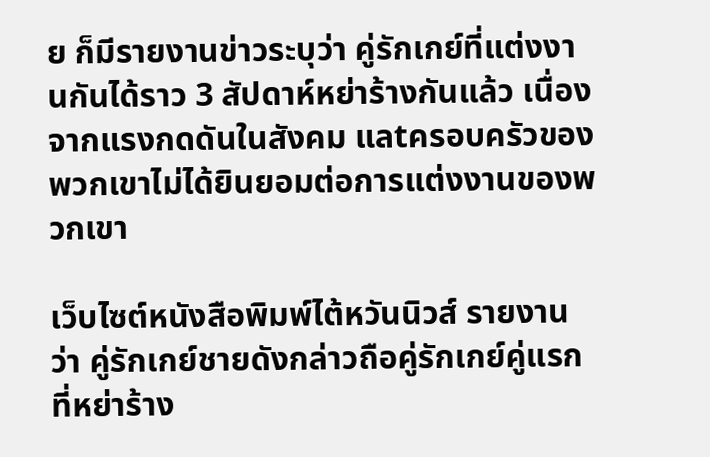ย ก็มีรายงานข่าวระบุว่า คู่รักเกย์ที่แต่งงานกันได้ราว 3 สัปดาห์หย่าร้างกันแล้ว เนื่องจากแรงกดดันในสังคม แลtครอบครัวของพวกเขาไม่ได้ยินยอมต่อการแต่งงานของพวกเขา

เว็บไซต์หนังสือพิมพ์ไต้หวันนิวส์ รายงานว่า คู่รักเกย์ชายดังกล่าวถือคู่รักเกย์คู่แรกที่หย่าร้าง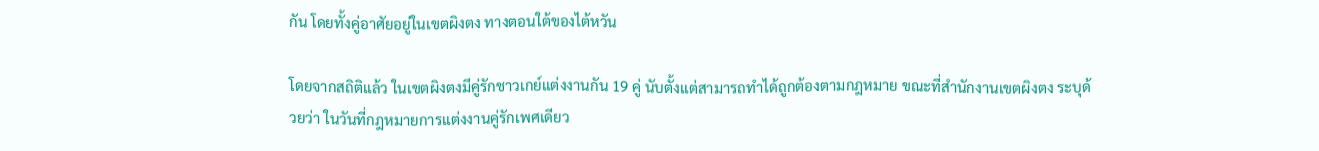กัน โดยทั้งคู่อาศัยอยู่ในเขตผิงตง ทางตอนใต้ของไต้หวัน

โดยจากสถิติแล้ว ในเขตผิงตงมีคู่รักชาวเกย์แต่งงานกัน 19 คู่ นับตั้งแต่สามารถทำได้ถูกต้องตามกฎหมาย ขณะที่สำนักงานเขตผิงตง ระบุด้วยว่า ในวันที่กฎหมายการแต่งงานคู่รักเพศเดียว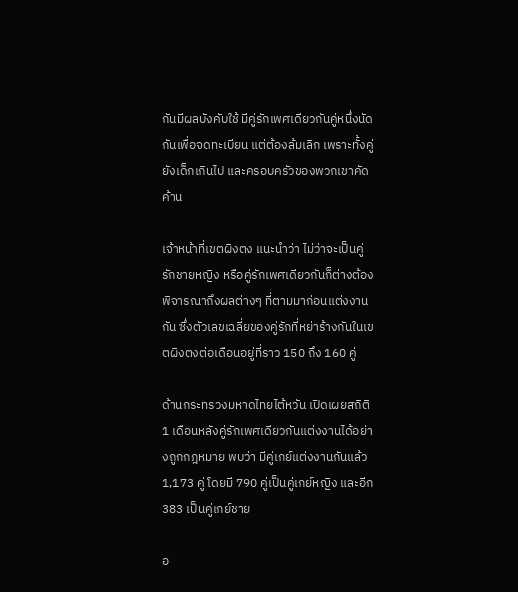กันมีผลบังคับใช้ มีคู่รักเพศเดียวกันคู่หนึ่งนัดกันเพื่อจดทะเบียน แต่ต้องล้มเลิก เพราะทั้งคู่ยังเด็กเกินไป และครอบครัวของพวกเขาคัดค้าน

เจ้าหน้าที่เขตผิงตง แนะนำว่า ไม่ว่าจะเป็นคู่รักชายหญิง หรือคู่รักเพศเดียวกันก็ต่างต้องพิจารณาถึงผลต่างๆ ที่ตามมาก่อนแต่งงานกัน ซึ่งตัวเลขเฉลี่ยของคู่รักที่หย่าร้างกันในเขตผิงตงต่อเดือนอยู่ที่ราว 150 ถึง 160 คู่

ด้านกระทรวงมหาดไทยไต้หวัน เปิดเผยสถิติ 1 เดือนหลังคู่รักเพศเดียวกันแต่งงานได้อย่างถูกกฎหมาย พบว่า มีคู่เกย์แต่งงานกันแล้ว 1,173 คู่ โดยมี 790 คู่เป็นคู่เกย์หญิง และอีก 383 เป็นคู่เกย์ชาย

อ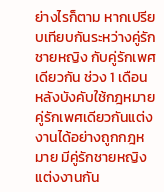ย่างไรก็ตาม หากเปรียบเทียบกันระหว่างคู่รักชายหญิง กับคู่รักเพศเดียวกัน ช่วง 1 เดือนหลังบังคับใช้กฎหมายคู่รักเพศเดียวกันแต่งงานได้อย่างถูกกฎหมาย มีคู่รักชายหญิงแต่งงานกัน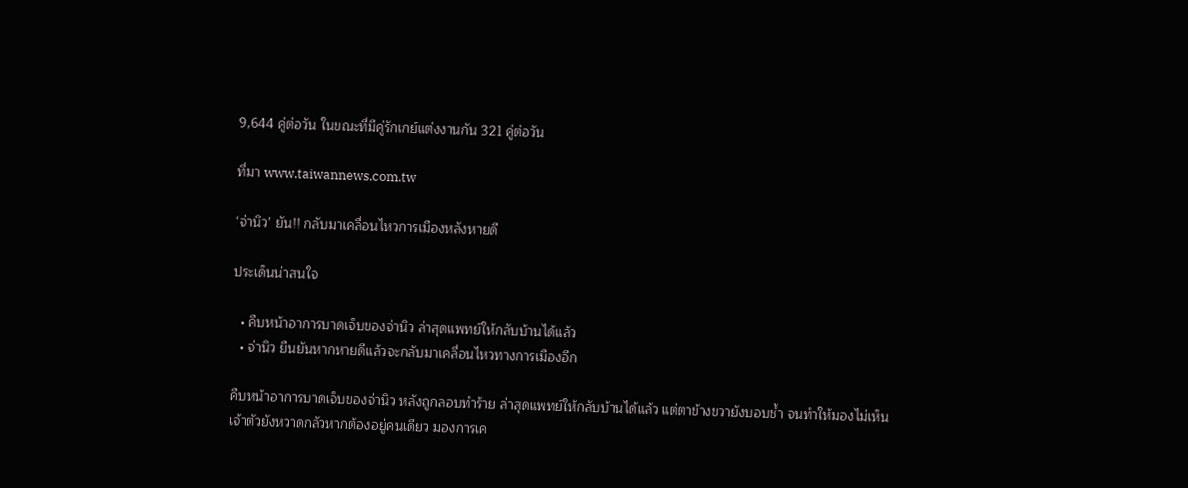9,644 คู่ต่อวัน ในขณะที่มีคู่รักเกย์แต่งงานกัน 321 คู่ต่อวัน

ที่มา www.taiwannews.com.tw

‘จ่านิว’ ยัน!! กลับมาเคลื่อนไหวการเมืองหลังหายดี

ประเด็นน่าสนใจ

  • คืบหน้าอาการบาดเจ็บของจ่านิว ล่าสุดแพทย์ให้กลับบ้านได้แล้ว
  • จ่านิว ยืนยันหากหายดีแล้วจะกลับมาเคลื่อนไหวทางการเมืองอีก

คืบหน้าอาการบาดเจ็บของจ่านิว หลังถูกลอบทำร้าย ล่าสุดแพทย์ให้กลับบ้านได้แล้ว แต่ตาข้างขวายังบอบช้ำ จนทำให้มองไม่เห็น เจ้าตัวยังหวาดกลัวหากต้องอยู่คนเดียว มองการเค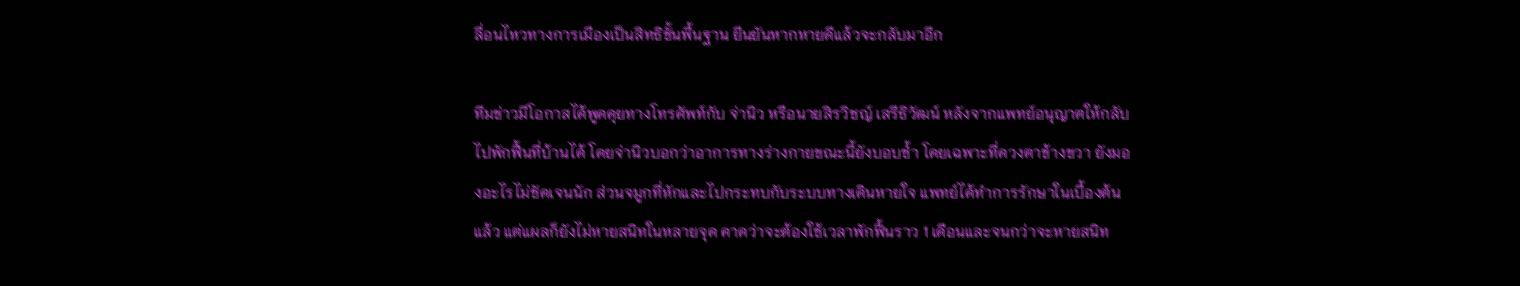ลื่อนไหวทางการเมืองเป็นสิทธิขั้นพื้นฐาน ยืนยันหากหายดีแล้วจะกลับมาอีก

ทีมข่าวมีโอกาสได้พูดคุยทางโทรศัพท์กับ จ่านิว หรือนายสิรวิชญ์ เสรีธิวัฒน์ หลังจากแพทย์อนุญาตให้กลับไปพักฟื้นที่บ้านได้ โดยจ่านิวบอกว่าอาการทางร่างกายขณะนี้ยังบอบช้ำ โดยเฉพาะที่ดวงตาข้างขวา ยังมองอะไรไม่ชัดเจนนัก ส่วนจมูกที่หักและไปกระทบกับระบบทางเดินหายใจ แพทย์ได้ทำการรักษาในเบื้องต้นแล้ว แต่แผลก็ยังไม่หายสนิทในหลายจุด คาดว่าจะต้องใช้เวลาพักฟื้นราว 1 เดือนและจนกว่าจะหายสนิท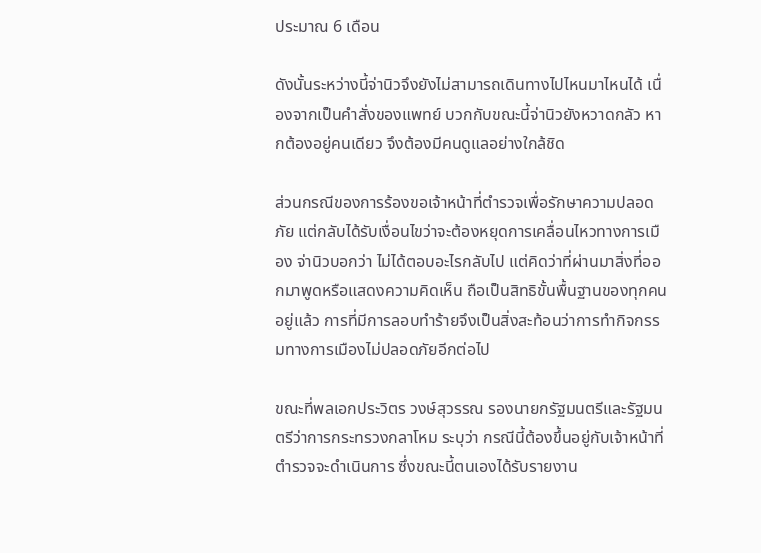ประมาณ 6 เดือน

ดังนั้นระหว่างนี้จ่านิวจึงยังไม่สามารถเดินทางไปไหนมาไหนได้ เนื่องจากเป็นคำสั่งของแพทย์ บวกกับขณะนี้จ่านิวยังหวาดกลัว หากต้องอยู่คนเดียว จึงต้องมีคนดูแลอย่างใกล้ชิด

ส่วนกรณีของการร้องขอเจ้าหน้าที่ตำรวจเพื่อรักษาความปลอดภัย แต่กลับได้รับเงื่อนไขว่าจะต้องหยุดการเคลื่อนไหวทางการเมือง จ่านิวบอกว่า ไม่ได้ตอบอะไรกลับไป แต่คิดว่าที่ผ่านมาสิ่งที่ออกมาพูดหรือแสดงความคิดเห็น ถือเป็นสิทธิขั้นพื้นฐานของทุกคนอยู่แล้ว การที่มีการลอบทำร้ายจึงเป็นสิ่งสะท้อนว่าการทำกิจกรรมทางการเมืองไม่ปลอดภัยอีกต่อไป

ขณะที่พลเอกประวิตร วงษ์สุวรรณ รองนายกรัฐมนตรีและรัฐมนตรีว่าการกระทรวงกลาโหม ระบุว่า กรณีนี้ต้องขึ้นอยู่กับเจ้าหน้าที่ตำรวจจะดำเนินการ ซึ่งขณะนี้ตนเองได้รับรายงาน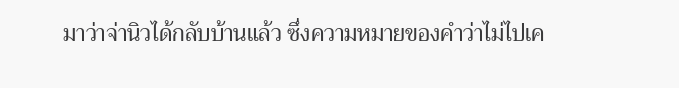มาว่าจ่านิวได้กลับบ้านแล้ว ซึ่งความหมายของคำว่าไม่ไปเค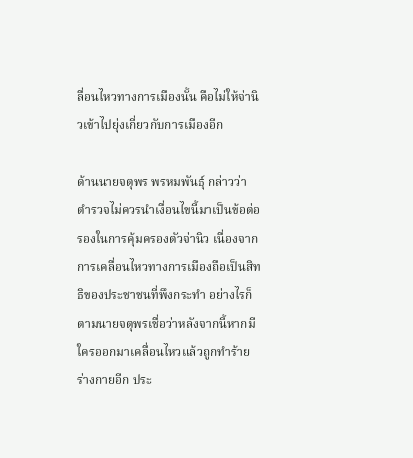ลื่อนไหวทางการเมืองนั้น คือไม่ให้จ่านิวเข้าไปยุ่งเกี่ยวกับการเมืองอีก

ด้านนายจตุพร พรหมพันธุ์ กล่าวว่า ตำรวจไม่ควรนำเงื่อนไขนี้มาเป็นข้อต่อรองในการคุ้มครองตัวจ่านิว เนื่องจากการเคลื่อนไหวทางการเมืองถือเป็นสิทธิของประชาชนที่พึงกระทำ อย่างไรก็ตามนายจตุพรเชื่อว่าหลังจากนี้หากมีใครออกมาเคลื่อนไหวแล้วถูกทำร้ายร่างกายอีก ประ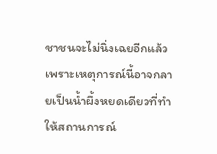ชาชนจะไม่นิ่งเฉยอีกแล้ว เพราะเหตุการณ์นี้อาจกลายเป็นน้ำผึ้งหยดเดียวที่ทำให้สถานการณ์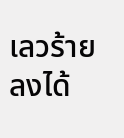เลวร้ายลงได้